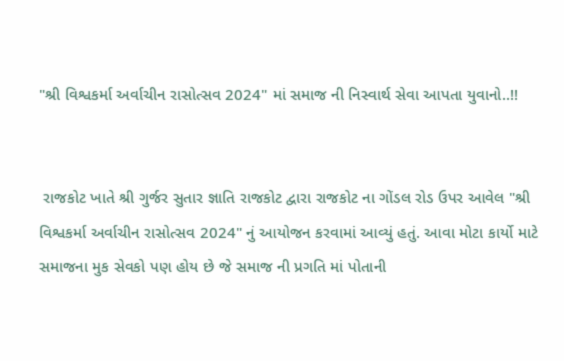"શ્રી વિશ્વકર્મા અર્વાચીન રાસોત્સવ 2024" માં સમાજ ની નિસ્વાર્થ સેવા આપતા યુવાનો..!!


 રાજકોટ ખાતે શ્રી ગુર્જર સુતાર જ્ઞાતિ રાજકોટ દ્વારા રાજકોટ ના ગોંડલ રોડ ઉપર આવેલ "શ્રી વિશ્વકર્મા અર્વાચીન રાસોત્સવ 2024" નું આયોજન કરવામાં આવ્યું હતું. આવા મોટા કાર્યો માટે સમાજના મુક સેવકો પણ હોય છે જે સમાજ ની પ્રગતિ માં પોતાની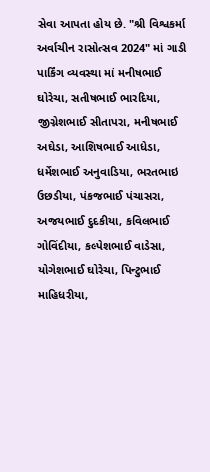સેવા આપતા હોય છે. "શ્રી વિશ્વકર્મા અર્વાચીન રાસોત્સવ 2024" માં ગાડી પાર્કિંગ વ્યવસ્થા માં મનીષભાઈ ઘોરેચા, સતીષભાઈ ભારદિયા, જીગ્નેશભાઈ સીતાપરા, મનીષભાઈ અઘેડા, આશિષભાઈ આધેડા, ધર્મેશભાઈ અનુવાડિયા, ભરતભાઇ ઉછડીયા, પંકજભાઈ પંચાસરા, અજયભાઈ દુદકીયા, કવિલભાઈ ગોવિંદીયા, કલ્પેશભાઈ વાડેસા, યોગેશભાઈ ઘોરેચા, પિન્ટુભાઈ માહિધરીયા,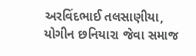અરવિંદભાઈ તલસાણીયા, યોગીન છનિયારા જેવા સમાજ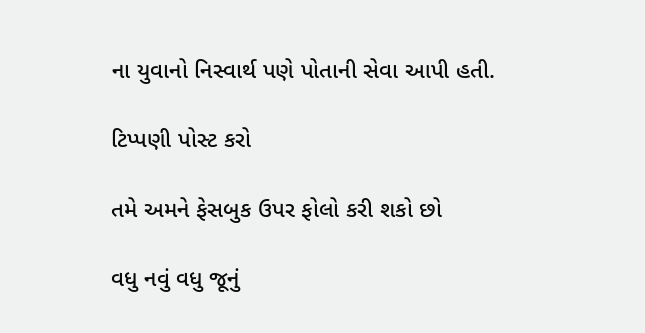ના યુવાનો નિસ્વાર્થ પણે પોતાની સેવા આપી હતી.

ટિપ્પણી પોસ્ટ કરો

તમે અમને ફેસબુક ઉપર ફોલો કરી શકો છો

વધુ નવું વધુ જૂનું